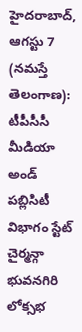హైదరాబాద్, ఆగస్టు 7 (నమస్తే తెలంగాణ): టీపీసీసీ మీడియా అండ్ పబ్లిసిటీ విభాగం స్టేట్ చైర్మన్గా భువనగిరి లోక్సభ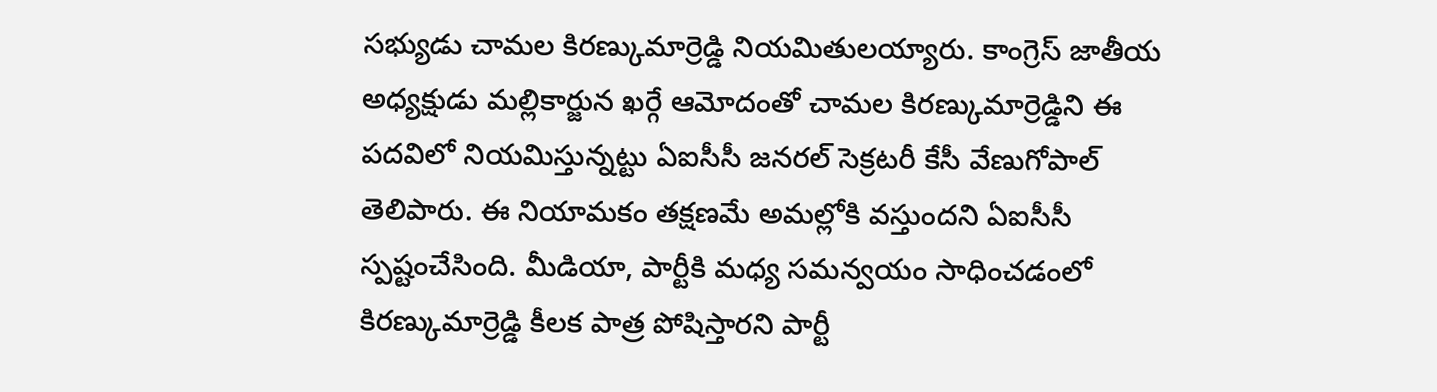సభ్యుడు చామల కిరణ్కుమార్రెడ్డి నియమితులయ్యారు. కాంగ్రెస్ జాతీయ అధ్యక్షుడు మల్లికార్జున ఖర్గే ఆమోదంతో చామల కిరణ్కుమార్రెడ్డిని ఈ పదవిలో నియమిస్తున్నట్టు ఏఐసీసీ జనరల్ సెక్రటరీ కేసీ వేణుగోపాల్ తెలిపారు. ఈ నియామకం తక్షణమే అమల్లోకి వస్తుందని ఏఐసీసీ స్పష్టంచేసింది. మీడియా, పార్టీకి మధ్య సమన్వయం సాధించడంలో కిరణ్కుమార్రెడ్డి కీలక పాత్ర పోషిస్తారని పార్టీ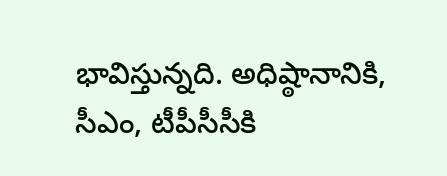భావిస్తున్నది. అధిష్ఠానానికి, సీఎం, టీపీసీసీకి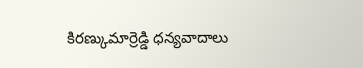కిరణ్కుమార్రెడ్డి ధన్యవాదాలు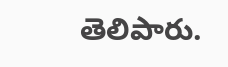తెలిపారు.